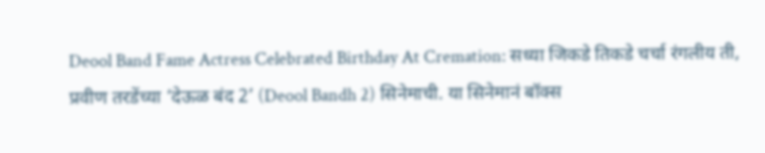Deool Band Fame Actress Celebrated Birthday At Cremation: सध्या जिकडे तिकडे चर्चा रंगलीय ती, प्रवीण तरडेंच्या ‘देऊळ बंद 2’ (Deool Bandh 2) सिनेमाची. या सिनेमानं बॉक्स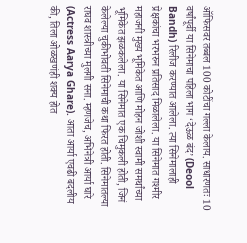ऑफिसवर तब्बल 100 कोटींचा गल्ला केलाय. साधारणतः 10 वर्षांपूर्वी या सिनेमाचा पहिला भाग ‘देऊळ बंद’ (Deool Bandh) रिलीज करण्यात आलेला. त्या सिनेमालाही प्रेक्षकांचा भरभरुन प्रतिसाद मिळालेला. या सिनेमात गश्मीर महाजनी मुख्य भूमिकेत आणि मोहन जोशी स्वामी समर्थांच्या भूमिकेत झळकलेला. या सिनेमात एक चिमुकली होती, जिनं केलेल्या चुकीभोवती सिनेमाची कथा फिरत होती. सिनेमातल्या राघव शास्त्रीच्या मुलगी सना. म्हणजेच, अभिनेत्री आर्या घारे (Actress Aarya Ghare). आता आर्या एवढी बदलीय की, तिला ओळखणंही शक्य होत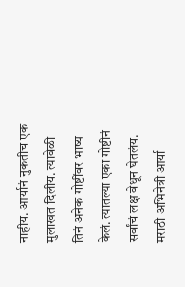नाहीय. आर्यानं नुकतीच एक मुलाखत दिलीय. त्यावेळी तिनं अनेक गोष्टींवर भाष्य केलं. त्यातल्या एका गोष्टीनं सर्वांचं लक्ष वेधून घेतलंय.
मराठी अभिनेत्री आर्या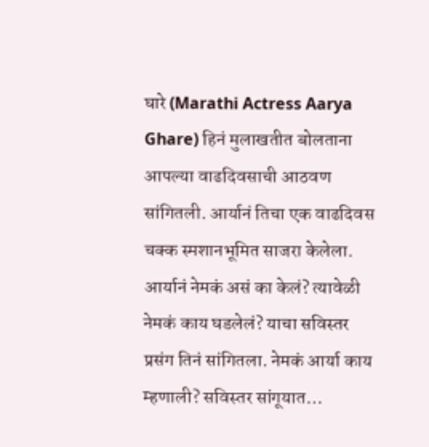घारे (Marathi Actress Aarya Ghare) हिनं मुलाखतीत बोलताना आपल्या वाढदिवसाची आठवण सांगितली. आर्यानं तिचा एक वाढदिवस चक्क स्मशानभूमित साजरा केलेला. आर्यानं नेमकं असं का केलं? त्यावेळी नेमकं काय घडलेलं? याचा सविस्तर प्रसंग तिनं सांगितला. नेमकं आर्या काय म्हणाली? सविस्तर सांगूयात…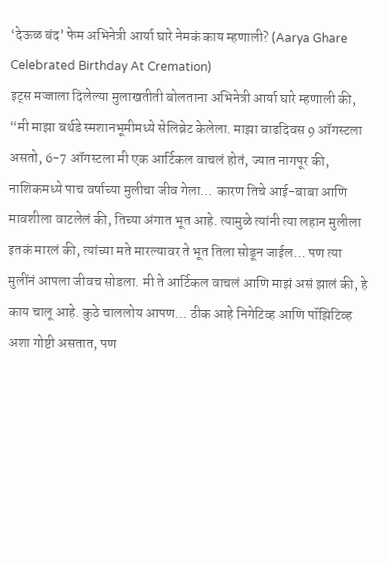‘देऊळ बंद’ फेम अभिनेत्री आर्या घारे नेमकं काय म्हणाली? (Aarya Ghare Celebrated Birthday At Cremation)
इट्स मज्जाला दिलेल्या मुलाखतीती बोलताना अभिनेत्री आर्या घारे म्हणाली की, “मी माझा बर्थडे स्मशानभूमीमध्ये सेलिब्रेट केलेला. माझा वाढदिवस 9 ऑगस्टला असतो, 6-7 ऑगस्टला मी एक आर्टिकल वाचलं होतं, ज्यात नागपूर की, नाशिकमध्ये पाच वर्षाच्या मुलीचा जीव गेला… कारण तिचे आई-बाबा आणि मावशीला वाटलेलं की, तिच्या अंगात भूत आहे. त्यामुळे त्यांनी त्या लहान मुलीला इतकं मारलं की, त्यांच्या मते मारल्यावर ते भूत तिला सोडून जाईल… पण त्या मुलींनं आपला जीवच सोडला. मी ते आर्टिकल वाचलं आणि माझं असं झालं की, हे काय चालू आहे. कुठे चाललोय आपण… ठीक आहे निगेटिव्ह आणि पॉझिटिव्ह अशा गोष्टी असतात, पण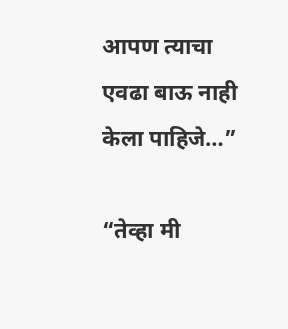आपण त्याचा एवढा बाऊ नाही केला पाहिजे…”

“तेव्हा मी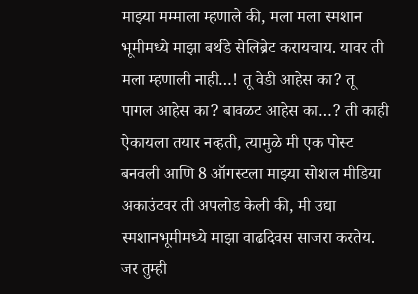माझ्या मम्माला म्हणाले की, मला मला स्मशान भूमीमध्ये माझा बर्थडे सेलिब्रेट करायचाय. यावर ती मला म्हणाली नाही…! तू वेडी आहेस का? तू पागल आहेस का? बावळट आहेस का…? ती काही ऐकायला तयार नव्हती, त्यामुळे मी एक पोस्ट बनवली आणि 8 ऑगस्टला माझ्या सोशल मीडिया अकाउंटवर ती अपलोड केली की, मी उद्या स्मशानभूमीमध्ये माझा वाढदिवस साजरा करतेय. जर तुम्ही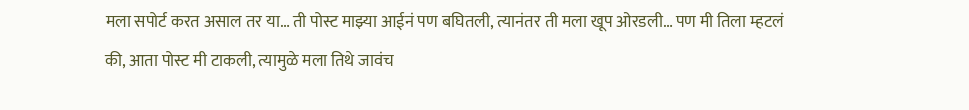मला सपोर्ट करत असाल तर या… ती पोस्ट माझ्या आईनं पण बघितली, त्यानंतर ती मला खूप ओरडली… पण मी तिला म्हटलं की, आता पोस्ट मी टाकली, त्यामुळे मला तिथे जावंच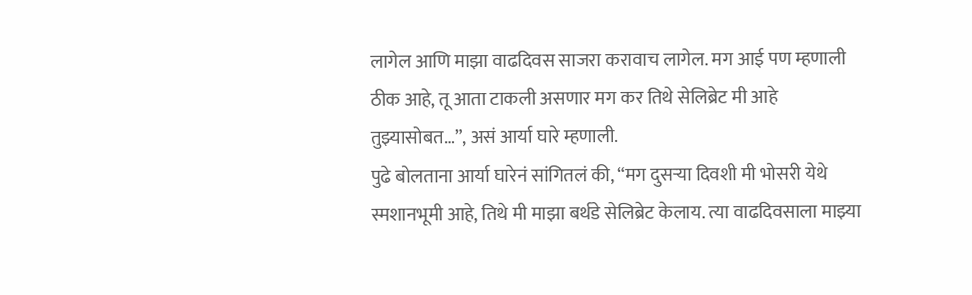लागेल आणि माझा वाढदिवस साजरा करावाच लागेल. मग आई पण म्हणाली ठीक आहे, तू आता टाकली असणार मग कर तिथे सेलिब्रेट मी आहे तुझ्यासोबत…”, असं आर्या घारे म्हणाली.
पुढे बोलताना आर्या घारेनं सांगितलं की, “मग दुसऱ्या दिवशी मी भोसरी येथे स्मशानभूमी आहे, तिथे मी माझा बर्थडे सेलिब्रेट केलाय. त्या वाढदिवसाला माझ्या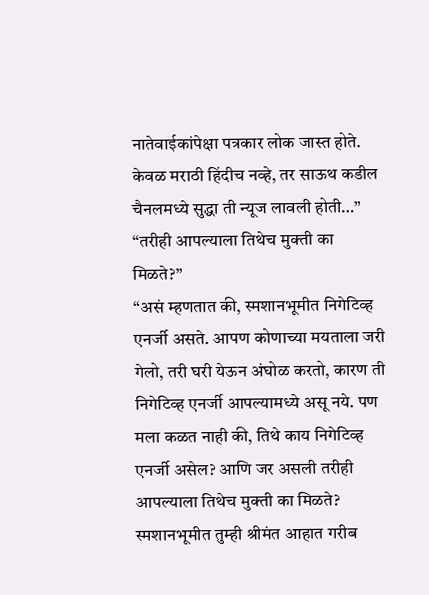नातेवाईकांपेक्षा पत्रकार लोक जास्त होते. केवळ मराठी हिंदीच नव्हे, तर साऊथ कडील चैनलमध्ये सुद्धा ती न्यूज लावली होती…”
“तरीही आपल्याला तिथेच मुक्ती का मिळते?”
“असं म्हणतात की, स्मशानभूमीत निगेटिव्ह एनर्जी असते. आपण कोणाच्या मयताला जरी गेलो, तरी घरी येऊन अंघोळ करतो, कारण ती निगेटिव्ह एनर्जी आपल्यामध्ये असू नये. पण मला कळत नाही की, तिथे काय निगेटिव्ह एनर्जी असेल? आणि जर असली तरीही आपल्याला तिथेच मुक्ती का मिळते? स्मशानभूमीत तुम्ही श्रीमंत आहात गरीब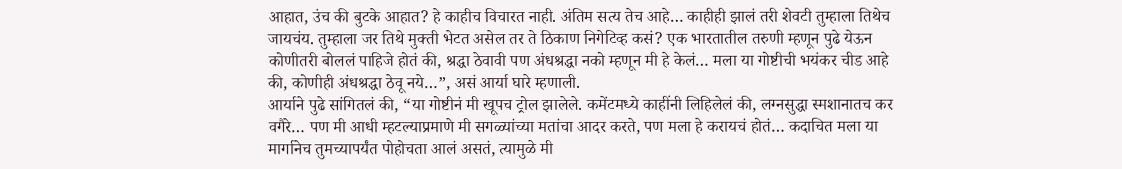आहात, उंच की बुटके आहात? हे काहीच विचारत नाही. अंतिम सत्य तेच आहे… काहीही झालं तरी शेवटी तुम्हाला तिथेच जायचंय. तुम्हाला जर तिथे मुक्ती भेटत असेल तर ते ठिकाण निगेटिव्ह कसं? एक भारतातील तरुणी म्हणून पुढे येऊन कोणीतरी बोललं पाहिजे होतं की, श्रद्धा ठेवावी पण अंधश्रद्धा नको म्हणून मी हे केलं… मला या गोष्टीची भयंकर चीड आहे की, कोणीही अंधश्रद्धा ठेवू नये…”, असं आर्या घारे म्हणाली.
आर्याने पुढे सांगितलं की, “या गोष्टीनं मी खूपच ट्रोल झालेले. कमेंटमध्ये काहींनी लिहिलेलं की, लग्नसुद्धा स्मशानातच कर वगैरे… पण मी आधी म्हटल्याप्रमाणे मी सगळ्यांच्या मतांचा आदर करते, पण मला हे करायचं होतं… कदाचित मला या मार्गानेच तुमच्यापर्यंत पोहोचता आलं असतं, त्यामुळे मी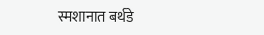स्मशानात बर्थडे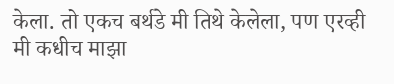केला. तो एकच बर्थडे मी तिथे केलेला, पण एरव्ही मी कधीच माझा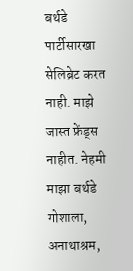बर्थडे पार्टीसारखा सेलिब्रेट करत नाही. माझे जास्त फ्रेंड्स नाहीत. नेहमी माझा बर्थडे गोशाला, अनाथाश्रम,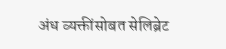अंध व्यक्तींसोबत सेलिब्रेट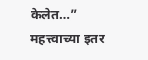केलेत…”
महत्त्वाच्या इतर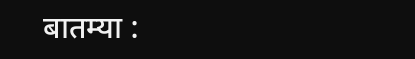बातम्या :